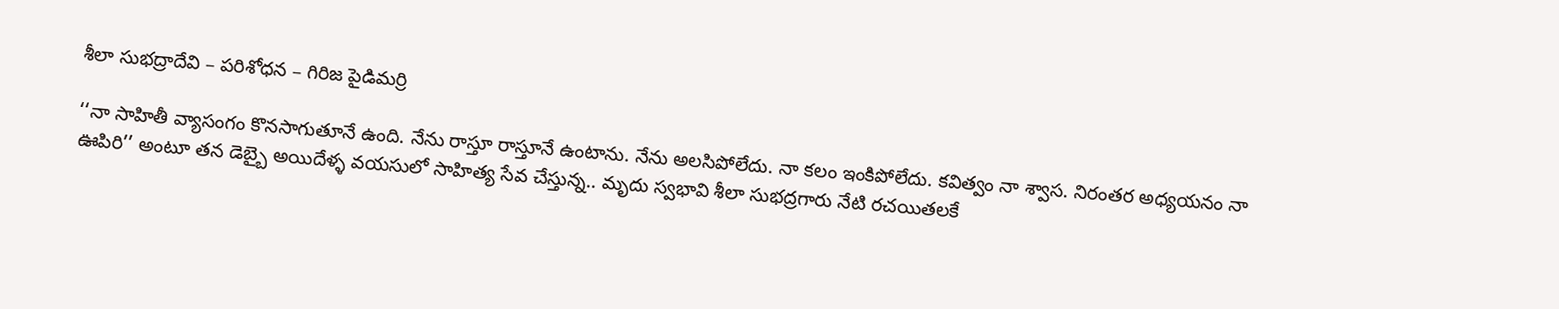శీలా సుభద్రాదేవి – పరిశోధన – గిరిజ పైడిమర్రి

‘‘నా సాహితీ వ్యాసంగం కొనసాగుతూనే ఉంది. నేను రాస్తూ రాస్తూనే ఉంటాను. నేను అలసిపోలేదు. నా కలం ఇంకిపోలేదు. కవిత్వం నా శ్వాస. నిరంతర అధ్యయనం నా ఊపిరి’’ అంటూ తన డెబ్బై అయిదేళ్ళ వయసులో సాహిత్య సేవ చేస్తున్న.. మృదు స్వభావి శీలా సుభద్రగారు నేటి రచయితలకే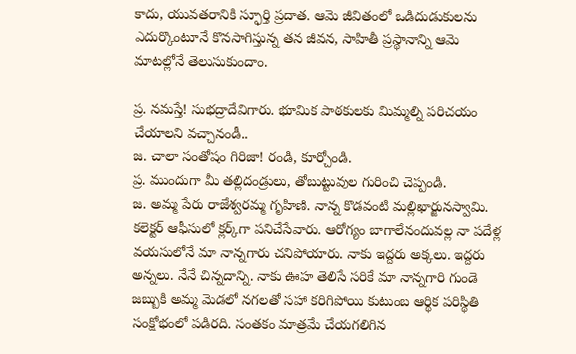కాదు, యువతరానికి స్ఫూర్తి ప్రదాత. ఆమె జీవితంలో ఒడిదుడుకులను ఎదుర్కొంటూనే కొనసాగిస్తున్న తన జీవన, సాహితీ ప్రస్థానాన్ని ఆమె మాటల్లోనే తెలుసుకుందాం.

ప్ర. నమస్తే! సుభద్రాదేవిగారు. భూమిక పాఠకులకు మిమ్మల్ని పరిచయం చేయాలని వచ్చానండీ..
జ. చాలా సంతోషం గిరిజా! రండి, కూర్చోండి.
ప్ర. ముందుగా మీ తల్లిదండ్రులు, తోబుట్టువుల గురించి చెప్పండి.
జ. అమ్మ పేరు రాజేశ్వరమ్మ గృహిణి. నాన్న కొడవంటి మల్లిఖార్జునస్వామి. కలెక్టర్‌ ఆఫీసులో క్లర్క్‌గా పనిచేసేవారు. ఆరోగ్యం బాగాలేనందువల్ల నా పదేళ్ల వయసులోనే మా నాన్నగారు చనిపోయారు. నాకు ఇద్దరు అక్కలు. ఇద్దరు అన్నలు. నేనే చిన్నదాన్ని. నాకు ఊహ తెలిసే సరికే మా నాన్నగారి గుండె జబ్బుకి అమ్మ మెడలో నగలతో సహా కరిగిపోయి కుటుంబ ఆర్థిక పరిస్థితి సంక్షోభంలో పడిరది. సంతకం మాత్రమే చేయగలిగిన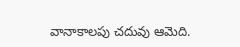వానాకాలపు చదువు ఆమెది.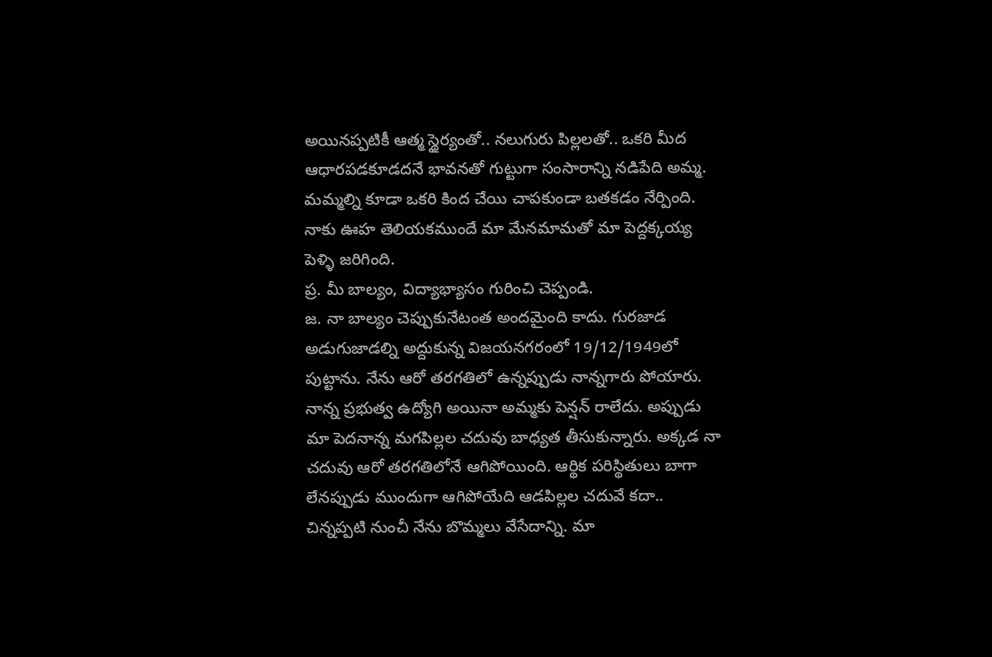అయినప్పటికీ ఆత్మ స్థైర్యంతో.. నలుగురు పిల్లలతో.. ఒకరి మీద ఆధారపడకూడదనే భావనతో గుట్టుగా సంసారాన్ని నడిపేది అమ్మ. మమ్మల్ని కూడా ఒకరి కింద చేయి చాపకుండా బతకడం నేర్పింది. నాకు ఊహ తెలియకముందే మా మేనమామతో మా పెద్దక్కయ్య పెళ్ళి జరిగింది.
ప్ర. మీ బాల్యం, విద్యాభ్యాసం గురించి చెప్పండి.
జ. నా బాల్యం చెప్పుకునేటంత అందమైంది కాదు. గురజాడ అడుగుజాడల్ని అద్దుకున్న విజయనగరంలో 19/12/1949లో పుట్టాను. నేను ఆరో తరగతిలో ఉన్నప్పుడు నాన్నగారు పోయారు. నాన్న ప్రభుత్వ ఉద్యోగి అయినా అమ్మకు పెన్షన్‌ రాలేదు. అప్పుడు మా పెదనాన్న మగపిల్లల చదువు బాధ్యత తీసుకున్నారు. అక్కడ నా చదువు ఆరో తరగతిలోనే ఆగిపోయింది. ఆర్థిక పరిస్థితులు బాగా లేనప్పుడు ముందుగా ఆగిపోయేది ఆడపిల్లల చదువే కదా.. చిన్నప్పటి నుంచీ నేను బొమ్మలు వేసేదాన్ని. మా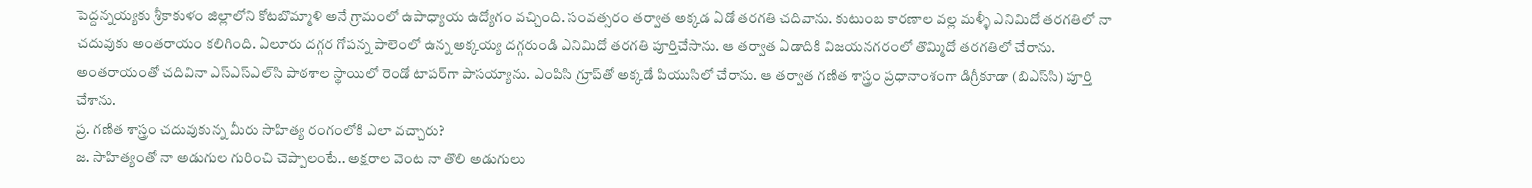పెద్దన్నయ్యకు శ్రీకాకుళం జిల్లాలోని కోటబొమ్మాళి అనే గ్రామంలో ఉపాధ్యాయ ఉద్యోగం వచ్చింది. సంవత్సరం తర్వాత అక్కడ ఏడో తరగతి చదివాను. కుటుంబ కారణాల వల్ల మళ్ళీ ఎనిమిదో తరగతిలో నా చదువుకు అంతరాయం కలిగింది. ఏలూరు దగ్గర గోపన్న పాలెంలో ఉన్న అక్కయ్య దగ్గరుండి ఎనిమిదో తరగతి పూర్తిచేసాను. ఆ తర్వాత ఏడాదికి విజయనగరంలో తొమ్మిదో తరగతిలో చేరాను. అంతరాయంతో చదివినా ఎస్‌ఎస్‌ఎల్‌సి పాఠశాల స్థాయిలో రెండో టాపర్‌గా పాసయ్యాను. ఎంపిసి గ్రూప్‌తో అక్కడే పియుసిలో చేరాను. ఆ తర్వాత గణిత శాస్త్రం ప్రధానాంశంగా డిగ్రీకూడా (బిఎస్‌సి) పూర్తి చేశాను.
ప్ర. గణిత శాస్త్రం చదువుకున్న మీరు సాహిత్య రంగంలోకి ఎలా వచ్చారు?
జ. సాహిత్యంతో నా అడుగుల గురించి చెప్పాలంటే.. అక్షరాల వెంట నా తొలి అడుగులు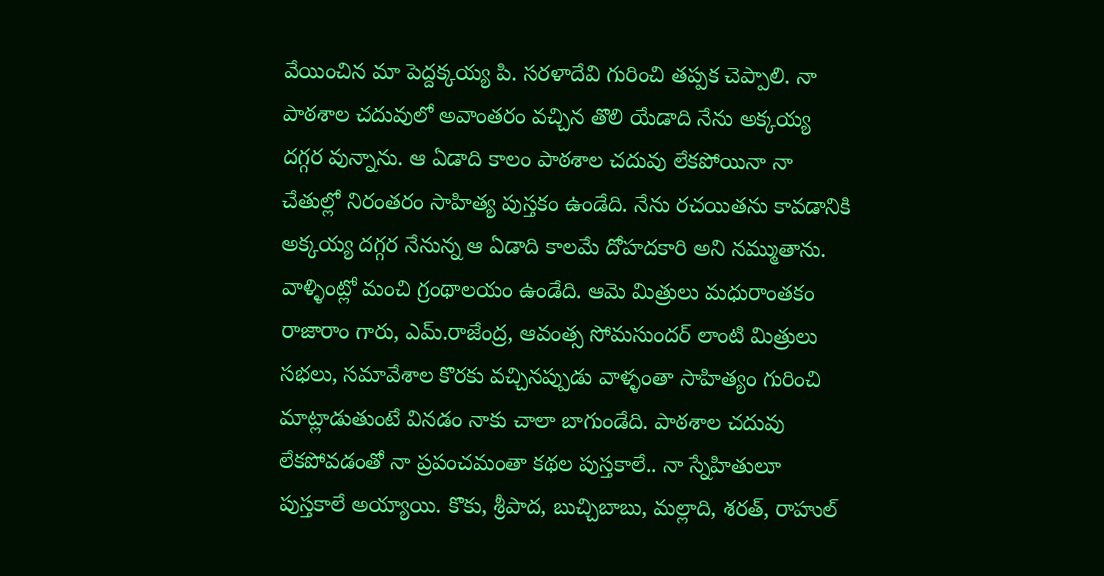వేయించిన మా పెద్దక్కయ్య పి. సరళాదేవి గురించి తప్పక చెప్పాలి. నా పాఠశాల చదువులో అవాంతరం వచ్చిన తొలి యేడాది నేను అక్కయ్య దగ్గర వున్నాను. ఆ ఏడాది కాలం పాఠశాల చదువు లేకపోయినా నా చేతుల్లో నిరంతరం సాహిత్య పుస్తకం ఉండేది. నేను రచయితను కావడానికి అక్కయ్య దగ్గర నేనున్న ఆ ఏడాది కాలమే దోహదకారి అని నమ్ముతాను. వాళ్ళింట్లో మంచి గ్రంథాలయం ఉండేది. ఆమె మిత్రులు మధురాంతకం రాజారాం గారు, ఎమ్‌.రాజేంద్ర, ఆవంత్స సోమసుందర్‌ లాంటి మిత్రులు సభలు, సమావేశాల కొరకు వచ్చినప్పుడు వాళ్ళంతా సాహిత్యం గురించి మాట్లాడుతుంటే వినడం నాకు చాలా బాగుండేది. పాఠశాల చదువు లేకపోవడంతో నా ప్రపంచమంతా కథల పుస్తకాలే.. నా స్నేహితులూ పుస్తకాలే అయ్యాయి. కొకు, శ్రీపాద, బుచ్చిబాబు, మల్లాది, శరత్‌, రాహుల్‌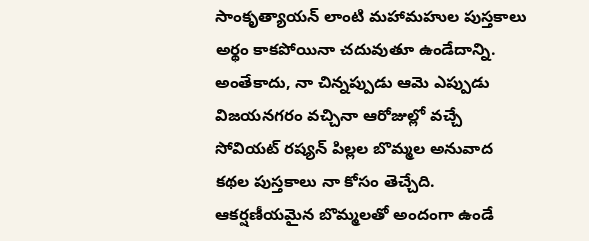సాంకృత్యాయన్‌ లాంటి మహామహుల పుస్తకాలు అర్థం కాకపోయినా చదువుతూ ఉండేదాన్ని. అంతేకాదు, నా చిన్నప్పుడు ఆమె ఎప్పుడు విజయనగరం వచ్చినా ఆరోజుల్లో వచ్చే సోవియట్‌ రష్యన్‌ పిల్లల బొమ్మల అనువాద కథల పుస్తకాలు నా కోసం తెచ్చేది. ఆకర్షణీయమైన బొమ్మలతో అందంగా ఉండే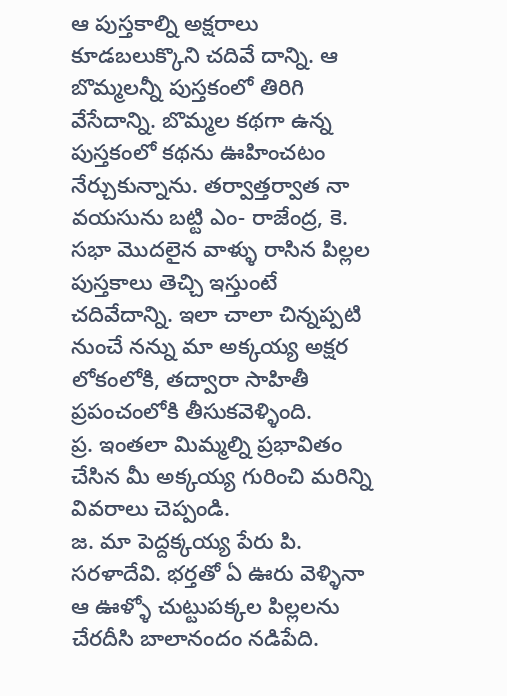ఆ పుస్తకాల్ని అక్షరాలు కూడబలుక్కొని చదివే దాన్ని. ఆ బొమ్మలన్నీ పుస్తకంలో తిరిగి వేసేదాన్ని. బొమ్మల కథగా ఉన్న పుస్తకంలో కథను ఊహించటం నేర్చుకున్నాను. తర్వాత్తర్వాత నా వయసును బట్టి ఎం- రాజేంద్ర, కె. సభా మొదలైన వాళ్ళు రాసిన పిల్లల పుస్తకాలు తెచ్చి ఇస్తుంటే చదివేదాన్ని. ఇలా చాలా చిన్నప్పటి నుంచే నన్ను మా అక్కయ్య అక్షర లోకంలోకి, తద్వారా సాహితీ ప్రపంచంలోకి తీసుకవెళ్ళింది.
ప్ర. ఇంతలా మిమ్మల్ని ప్రభావితం చేసిన మీ అక్కయ్య గురించి మరిన్ని వివరాలు చెప్పండి.
జ. మా పెద్దక్కయ్య పేరు పి. సరళాదేవి. భర్తతో ఏ ఊరు వెళ్ళినా ఆ ఊళ్ళో చుట్టుపక్కల పిల్లలను చేరదీసి బాలానందం నడిపేది.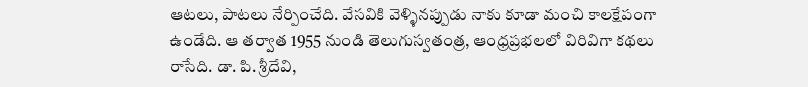ఆటలు, పాటలు నేర్పించేది. వేసవికి వెళ్ళినప్పుడు నాకు కూడా మంచి కాలక్షేపంగా ఉండేది. ఆ తర్వాత 1955 నుండి తెలుగుస్వతంత్ర, ఆంధ్రప్రభలలో విరివిగా కథలు రాసేది. డా. పి. శ్రీదేవి,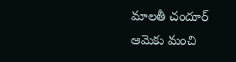మాలతీ చందూర్‌ ఆమెకు మంచి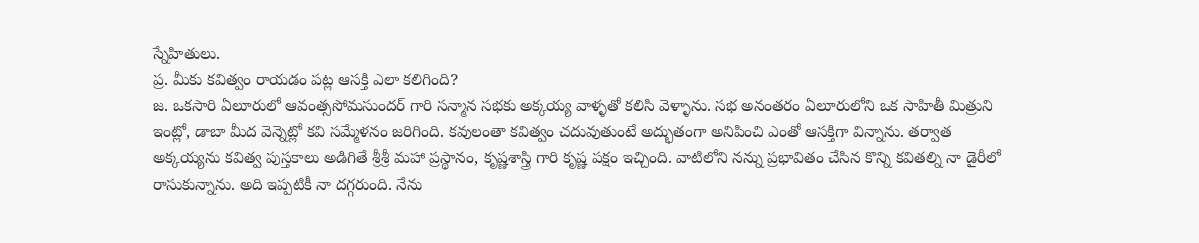స్నేహితులు.
ప్ర. మీకు కవిత్వం రాయడం పట్ల ఆసక్తి ఎలా కలిగింది?
జ. ఒకసారి ఏలూరులో ఆవంత్ససోమసుందర్‌ గారి సన్మాన సభకు అక్కయ్య వాళ్ళతో కలిసి వెళ్ళాను. సభ అనంతరం ఏలూరులోని ఒక సాహితీ మిత్రుని ఇంట్లో, డాబా మీద వెన్నెట్లో కవి సమ్మేళనం జరిగింది. కవులంతా కవిత్వం చదువుతుంటే అద్భుతంగా అనిపించి ఎంతో ఆసక్తిగా విన్నాను. తర్వాత అక్కయ్యను కవిత్వ పుస్తకాలు అడిగితే శ్రీశ్రీ మహా ప్రస్థానం, కృష్ణశాస్త్రి గారి కృష్ణ పక్షం ఇచ్చింది. వాటిలోని నన్ను ప్రభావితం చేసిన కొన్ని కవితల్ని నా డైరీలో రాసుకున్నాను. అది ఇప్పటికీ నా దగ్గరుంది. నేను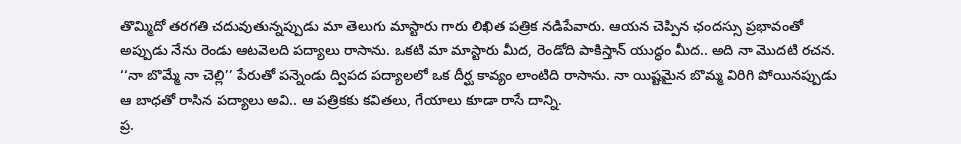తొమ్మిదో తరగతి చదువుతున్నప్పుడు మా తెలుగు మాస్టారు గారు లిఖిత పత్రిక నడిపేవారు. ఆయన చెప్పిన ఛందస్సు ప్రభావంతో అప్పుడు నేను రెండు ఆటవెలది పద్యాలు రాసాను. ఒకటి మా మాస్టారు మీద, రెండోది పాకిస్తాన్‌ యుద్ధం మీద.. అది నా మొదటి రచన. ‘‘నా బొమ్మే నా చెల్లి’’ పేరుతో పన్నెండు ద్విపద పద్యాలలో ఒక దీర్ఘ కావ్యం లాంటిది రాసాను. నా యిష్టమైన బొమ్మ విరిగి పోయినప్పుడు ఆ బాధతో రాసిన పద్యాలు అవి.. ఆ పత్రికకు కవితలు, గేయాలు కూడా రాసే దాన్ని.
ప్ర.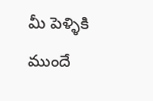మీ పెళ్ళికి ముందే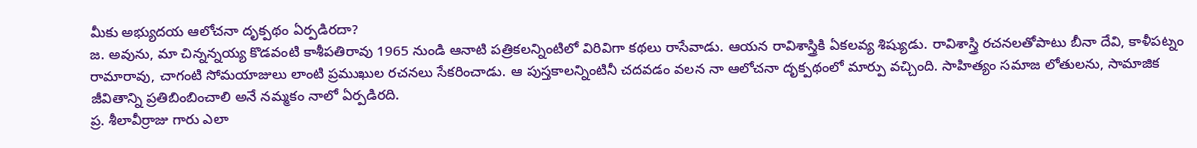మీకు అభ్యుదయ ఆలోచనా దృక్పథం ఏర్పడిరదా?
జ. అవును, మా చిన్నన్నయ్య కొడవంటి కాశీపతిరావు 1965 నుండి ఆనాటి పత్రికలన్నింటిలో విరివిగా కథలు రాసేవాడు. ఆయన రావిశాస్త్రికి ఏకలవ్య శిష్యుడు. రావిశాస్త్రి రచనలతోపాటు బీనా దేవి, కాళీపట్నం రామారావు, చాగంటి సోమయాజులు లాంటి ప్రముఖుల రచనలు సేకరించాడు. ఆ పుస్తకాలన్నింటినీ చదవడం వలన నా ఆలోచనా దృక్పథంలో మార్పు వచ్చింది. సాహిత్యం సమాజ లోతులను, సామాజిక జీవితాన్ని ప్రతిబింబించాలి అనే నమ్మకం నాలో ఏర్పడిరది.
ప్ర. శీలావీర్రాజు గారు ఎలా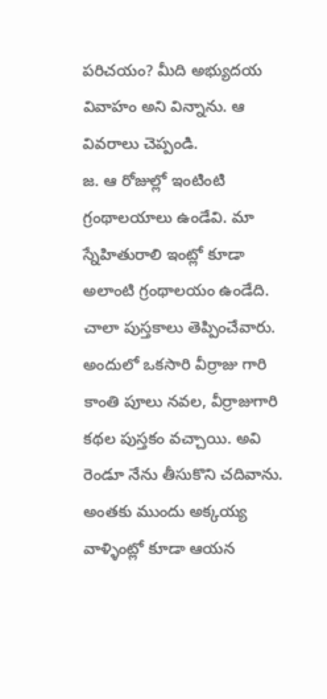పరిచయం? మీది అభ్యుదయ వివాహం అని విన్నాను. ఆ వివరాలు చెప్పండి.
జ. ఆ రోజుల్లో ఇంటింటి గ్రంథాలయాలు ఉండేవి. మా స్నేహితురాలి ఇంట్లో కూడా అలాంటి గ్రంథాలయం ఉండేది. చాలా పుస్తకాలు తెప్పించేవారు. అందులో ఒకసారి వీర్రాజు గారి కాంతి పూలు నవల, వీర్రాజుగారి కథల పుస్తకం వచ్చాయి. అవి రెండూ నేను తీసుకొని చదివాను. అంతకు ముందు అక్కయ్య వాళ్ళింట్లో కూడా ఆయన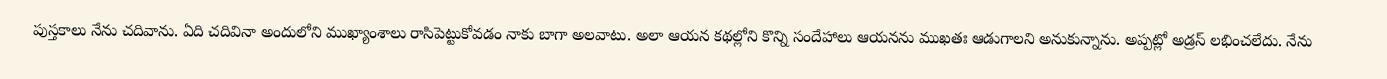పుస్తకాలు నేను చదివాను. ఏది చదివినా అందులోని ముఖ్యాంశాలు రాసిపెట్టుకోవడం నాకు బాగా అలవాటు. అలా ఆయన కథల్లోని కొన్ని సందేహాలు ఆయనను ముఖతః ఆడుగాలని అనుకున్నాను. అప్పట్లో అడ్రస్‌ లభించలేదు. నేను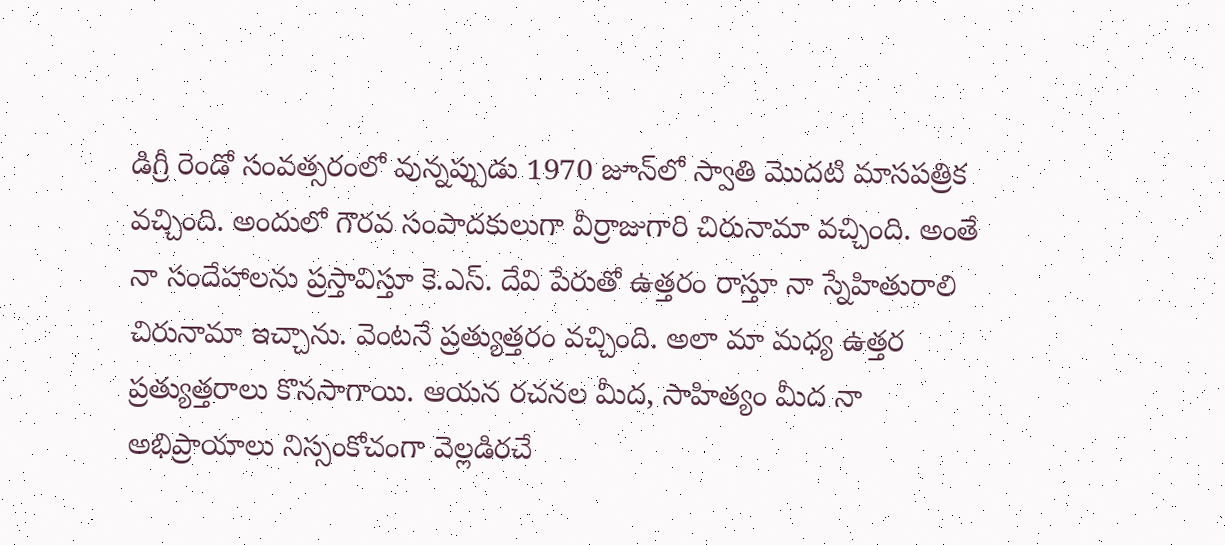డిగ్రీ రెండో సంవత్సరంలో వున్నప్పుడు 1970 జూన్‌లో స్వాతి మొదటి మాసపత్రిక వచ్చింది. అందులో గౌరవ సంపాదకులుగా వీర్రాజుగారి చిరునామా వచ్చింది. అంతే నా సందేహాలను ప్రస్తావిస్తూ కె.ఎస్‌. దేవి పేరుతో ఉత్తరం రాస్తూ నా స్నేహితురాలి చిరునామా ఇచ్చాను. వెంటనే ప్రత్యుత్తరం వచ్చింది. అలా మా మధ్య ఉత్తర ప్రత్యుత్తరాలు కొనసాగాయి. ఆయన రచనల మీద, సాహిత్యం మీద నా అభిప్రాయాలు నిస్సంకోచంగా వెల్లడిరచే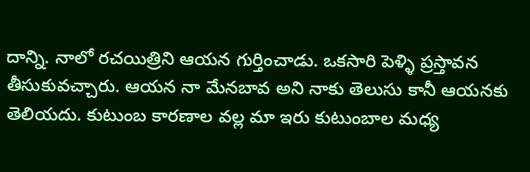దాన్ని. నాలో రచయిత్రిని ఆయన గుర్తించాడు. ఒకసారి పెళ్ళి ప్రస్తావన తీసుకువచ్చారు. ఆయన నా మేనబావ అని నాకు తెలుసు కానీ ఆయనకు తెలియదు. కుటుంబ కారణాల వల్ల మా ఇరు కుటుంబాల మధ్య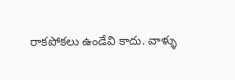రాకపోకలు ఉండేవి కాదు. వాళ్ళు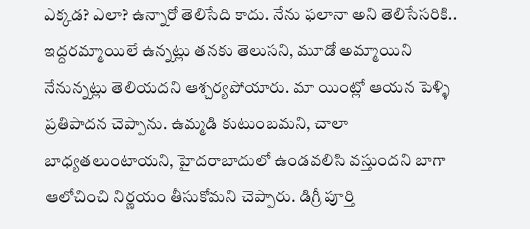ఎక్కడ? ఎలా? ఉన్నారో తెలిసేది కాదు. నేను ఫలానా అని తెలిసేసరికి.. ఇద్దరమ్మాయిలే ఉన్నట్లు తనకు తెలుసని, మూడో అమ్మాయిని నేనున్నట్లు తెలియదని ఆశ్చర్యపోయారు. మా యింట్లో ఆయన పెళ్ళి ప్రతిపాదన చెప్పాను. ఉమ్మడి కుటుంబమని, చాలా బాధ్యతలుంటాయని, హైదరాబాదులో ఉండవలిసి వస్తుందని బాగా ఆలోచించి నిర్ణయం తీసుకోమని చెప్పారు. డిగ్రీ పూర్తి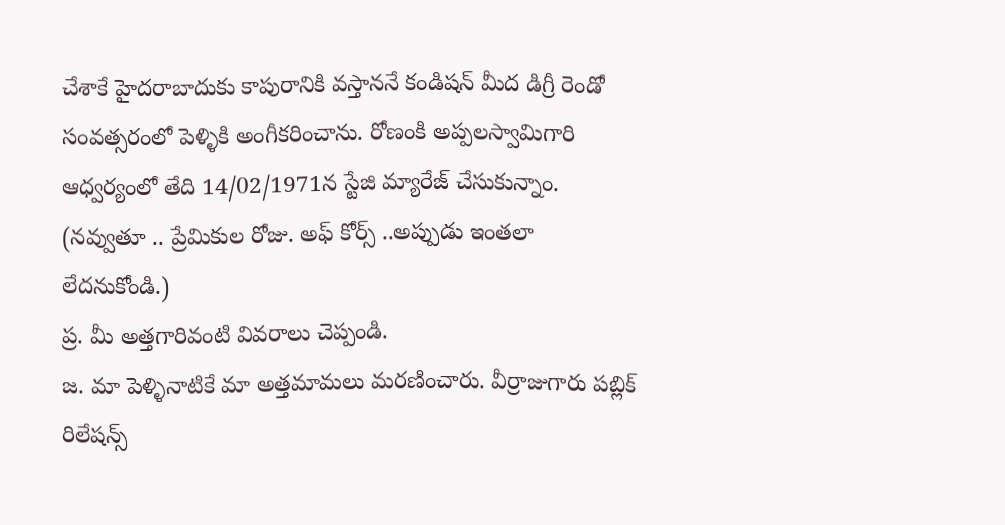చేశాకే హైదరాబాదుకు కాపురానికి వస్తాననే కండిషన్‌ మీద డిగ్రీ రెండో సంవత్సరంలో పెళ్ళికి అంగీకరించాను. రోణంకి అప్పలస్వామిగారి ఆధ్వర్యంలో తేది 14/02/1971న స్టేజి మ్యారేజ్‌ చేసుకున్నాం. (నవ్వుతూ .. ప్రేమికుల రోజు. అఫ్‌ కోర్స్‌ ..అప్పుడు ఇంతలా లేదనుకోండి.)
ప్ర. మీ అత్తగారివంటి వివరాలు చెప్పండి.
జ. మా పెళ్ళినాటికే మా అత్తమామలు మరణించారు. వీర్రాజుగారు పబ్లిక్‌ రిలేషన్స్‌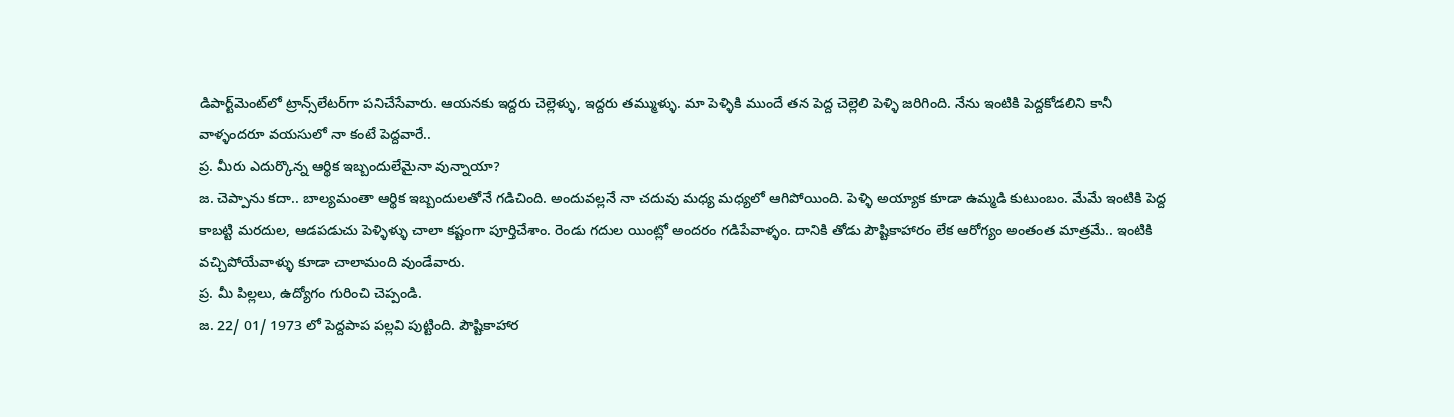డిపార్ట్‌మెంట్‌లో ట్రాన్స్‌లేటర్‌గా పనిచేసేవారు. ఆయనకు ఇద్దరు చెల్లెళ్ళు, ఇద్దరు తమ్ముళ్ళు. మా పెళ్ళికి ముందే తన పెద్ద చెల్లెలి పెళ్ళి జరిగింది. నేను ఇంటికి పెద్దకోడలిని కానీ వాళ్ళందరూ వయసులో నా కంటే పెద్దవారే..
ప్ర. మీరు ఎదుర్కొన్న ఆర్థిక ఇబ్బందులేమైనా వున్నాయా?
జ. చెప్పాను కదా.. బాల్యమంతా ఆర్థిక ఇబ్బందులతోనే గడిచింది. అందువల్లనే నా చదువు మధ్య మధ్యలో ఆగిపోయింది. పెళ్ళి అయ్యాక కూడా ఉమ్మడి కుటుంబం. మేమే ఇంటికి పెద్ద కాబట్టి మరదుల, ఆడపడుచు పెళ్ళిళ్ళు చాలా కష్టంగా పూర్తిచేశాం. రెండు గదుల యింట్లో అందరం గడిపేవాళ్ళం. దానికి తోడు పౌష్టికాహారం లేక ఆరోగ్యం అంతంత మాత్రమే.. ఇంటికి వచ్చిపోయేవాళ్ళు కూడా చాలామంది వుండేవారు.
ప్ర. మీ పిల్లలు, ఉద్యోగం గురించి చెప్పండి.
జ. 22/ 01/ 1973 లో పెద్దపాప పల్లవి పుట్టింది. పౌష్టికాహార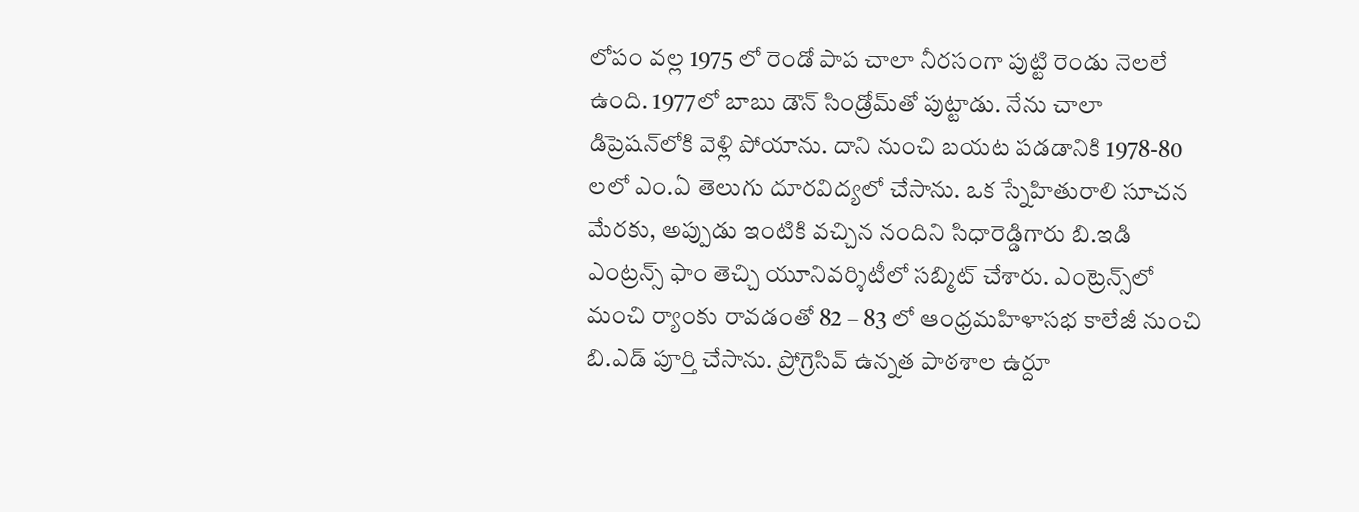లోపం వల్ల 1975 లో రెండో పాప చాలా నీరసంగా పుట్టి రెండు నెలలే ఉంది. 1977లో బాబు డౌన్‌ సిండ్రోమ్‌తో పుట్టాడు. నేను చాలా డిప్రెషన్‌లోకి వెళ్లి పోయాను. దాని నుంచి బయట పడడానికి 1978-80 లలో ఎం.ఏ తెలుగు దూరవిద్యలో చేసాను. ఒక స్నేహితురాలి సూచన మేరకు, అప్పుడు ఇంటికి వచ్చిన నందిని సిధారెడ్డిగారు బి.ఇడి ఎంట్రన్స్‌ ఫాం తెచ్చి యూనివర్శిటీలో సబ్మిట్‌ చేశారు. ఎంట్రెన్స్‌లో మంచి ర్యాంకు రావడంతో 82 – 83 లో ఆంధ్రమహిళాసభ కాలేజీ నుంచి బి.ఎడ్‌ పూర్తి చేసాను. ప్రోగ్రెసివ్‌ ఉన్నత పాఠశాల ఉర్దూ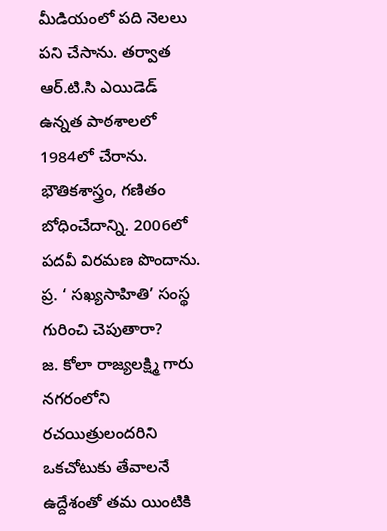మీడియంలో పది నెలలు పని చేసాను. తర్వాత ఆర్‌.టి.సి ఎయిడెడ్‌ ఉన్నత పాఠశాలలో 1984లో చేరాను. భౌతికశాస్త్రం, గణితం బోధించేదాన్ని. 2006లో పదవీ విరమణ పొందాను.
ప్ర. ‘ సఖ్యసాహితి’ సంస్థ గురించి చెపుతారా?
జ. కోలా రాజ్యలక్ష్మి గారు నగరంలోని రచయిత్రులందరిని ఒకచోటుకు తేవాలనే ఉద్దేశంతో తమ యింటికి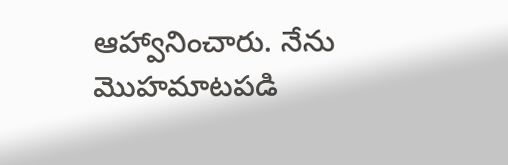ఆహ్వానించారు. నేను మొహమాటపడి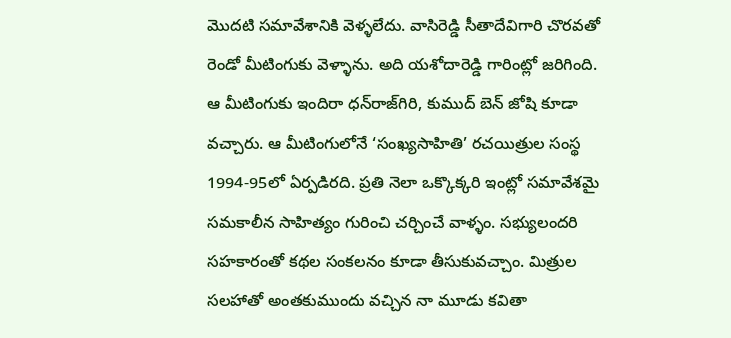మొదటి సమావేశానికి వెళ్ళలేదు. వాసిరెడ్డి సీతాదేవిగారి చొరవతో రెండో మీటింగుకు వెళ్ళాను. అది యశోదారెడ్డి గారింట్లో జరిగింది. ఆ మీటింగుకు ఇందిరా ధన్‌రాజ్‌గిరి, కుముద్‌ బెన్‌ జోషి కూడా వచ్చారు. ఆ మీటింగులోనే ‘సంఖ్యసాహితి’ రచయిత్రుల సంస్థ 1994-95లో ఏర్పడిరది. ప్రతి నెలా ఒక్కొక్కరి ఇంట్లో సమావేశమై సమకాలీన సాహిత్యం గురించి చర్చించే వాళ్ళం. సభ్యులందరి సహకారంతో కథల సంకలనం కూడా తీసుకువచ్చాం. మిత్రుల సలహాతో అంతకుముందు వచ్చిన నా మూడు కవితా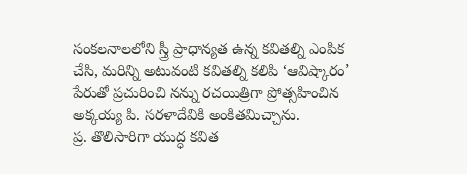సంకలనాలలోని స్త్రీ ప్రాధాన్యత ఉన్న కవితల్ని ఎంపిక చేసి, మరిన్ని అటువంటి కవితల్ని కలిపి ‘ఆవిష్కారం’ పేరుతో ప్రచురించి నన్ను రచయిత్రిగా ప్రోత్సహించిన అక్కయ్య పి. సరళాదేవికి అంకితమిచ్చాను.
ప్ర. తొలిసారిగా యుద్ధ కవిత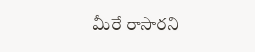మీరే రాసారని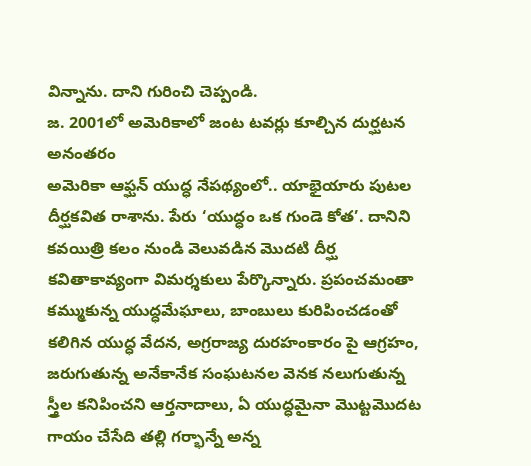విన్నాను. దాని గురించి చెప్పండి.
జ. 2001లో అమెరికాలో జంట టవర్లు కూల్చిన దుర్ఘటన అనంతరం
అమెరికా ఆఫ్ఘన్‌ యుద్ధ నేపథ్యంలో.. యాభైయారు పుటల దీర్ఘకవిత రాశాను. పేరు ‘యుద్ధం ఒక గుండె కోత’. దానిని కవయిత్రి కలం నుండి వెలువడిన మొదటి దీర్ఘ కవితాకావ్యంగా విమర్శకులు పేర్కొన్నారు. ప్రపంచమంతా కమ్ముకున్న యుద్ధమేఘాలు, బాంబులు కురిపించడంతో కలిగిన యుద్ధ వేదన, అగ్రరాజ్య దురహంకారం పై ఆగ్రహం, జరుగుతున్న అనేకానేక సంఘటనల వెనక నలుగుతున్న స్త్రీల కనిపించని ఆర్తనాదాలు, ఏ యుద్ధమైనా మొట్టమొదట గాయం చేసేది తల్లి గర్భాన్నే అన్న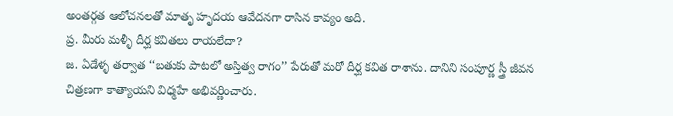అంతర్గత ఆలోచనలతో మాతృ హృదయ ఆవేదనగా రాసిన కావ్యం అది.
ప్ర. మీరు మళ్ళీ దీర్ఘ కవితలు రాయలేదా?
జ. ఏడేళ్ళ తర్వాత ‘‘బతుకు పాటలో అస్తిత్వ రాగం’’ పేరుతో మరో దీర్ఘ కవిత రాశాను. దానిని సంపూర్ణ స్త్రీ జీవన చిత్రణగా కాత్యాయని విధ్మహే అభివర్ణించారు.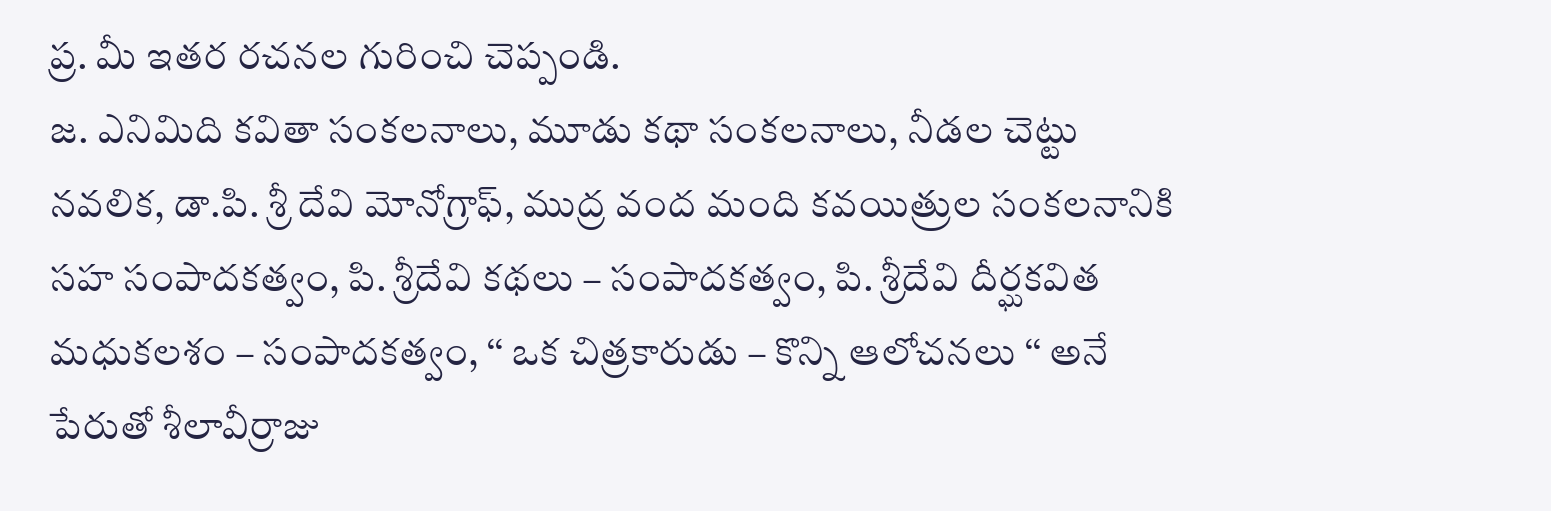ప్ర. మీ ఇతర రచనల గురించి చెప్పండి.
జ. ఎనిమిది కవితా సంకలనాలు, మూడు కథా సంకలనాలు, నీడల చెట్టు నవలిక, డా.పి. శ్రీ దేవి మోనోగ్రాఫ్‌, ముద్ర వంద మంది కవయిత్రుల సంకలనానికి సహ సంపాదకత్వం, పి. శ్రీదేవి కథలు – సంపాదకత్వం, పి. శ్రీదేవి దీర్ఘకవిత మధుకలశం – సంపాదకత్వం, ‘‘ ఒక చిత్రకారుడు – కొన్ని ఆలోచనలు ‘‘ అనే పేరుతో శీలావీర్రాజు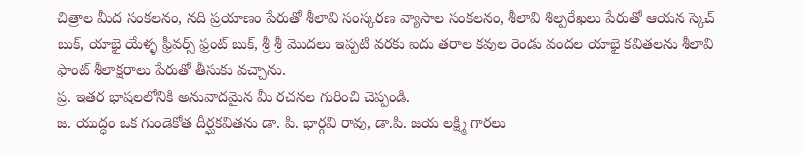చిత్రాల మీద సంకలనం, నది ప్రయాణం పేరుతో శీలావి సంస్కరణ వ్యాసాల సంకలనం, శీలావి శిల్పరేఖలు పేరుతో ఆయన స్కెచ్‌ బుక్‌, యాభై యేళ్ళ ఫ్రీవర్స్‌ ఫ్రంట్‌ బుక్‌, శ్రీ శ్రీ మొదలు ఇప్పటి వరకు ఐదు తరాల కవుల రెండు వందల యాభై కవితలను శీలావి ఫాంట్‌ శీలాక్షరాలు పేరుతో తీసుకు వచ్చాను.
ప్ర. ఇతర భాషలలోనికి అనువాదమైన మీ రచనల గురించి చెప్పండి.
జ. యుద్ధం ఒక గుండెకోత దీర్ఘకవితను డా. పి. భార్గవి రావు, డా.పి. జయ లక్ష్మి గారలు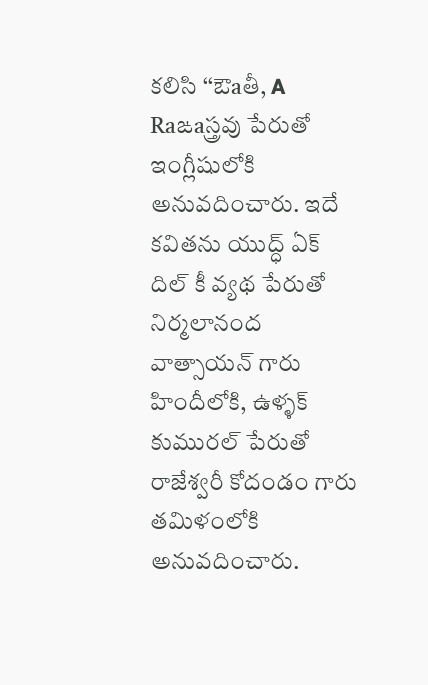కలిసి ‘‘ఔaతీ, A Raఙaస్త్రవు పేరుతో ఇంగ్లీషులోకి అనువదించారు. ఇదే కవితను యుద్ధ్‌ ఏక్‌ దిల్‌ కీ వ్యథ పేరుతో నిర్మలానంద వాత్సాయన్‌ గారు హిందీలోకి, ఉళ్ళక్‌ కుమురల్‌ పేరుతో రాజేశ్వరీ కోదండం గారు తమిళంలోకి అనువదించారు.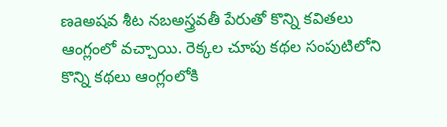ణaఅషవ శీట నబఅస్త్రవతీ పేరుతో కొన్ని కవితలు ఆంగ్లంలో వచ్చాయి. రెక్కల చూపు కథల సంపుటిలోని కొన్ని కథలు ఆంగ్లంలోకి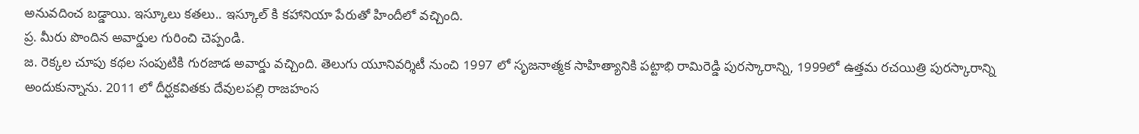అనువదించ బడ్డాయి. ఇస్కూలు కతలు.. ఇస్కూల్‌ కి కహానియా పేరుతో హిందీలో వచ్చింది.
ప్ర. మీరు పొందిన అవార్డుల గురించి చెప్పండి.
జ. రెక్కల చూపు కథల సంపుటికి గురజాడ అవార్డు వచ్చింది. తెలుగు యూనివర్శిటీ నుంచి 1997 లో సృజనాత్మక సాహిత్యానికి పట్టాభి రామిరెడ్డి పురస్కారాన్ని, 1999లో ఉత్తమ రచయిత్రి పురస్కారాన్ని అందుకున్నాను. 2011 లో దీర్ఘకవితకు దేవులపల్లి రాజహంస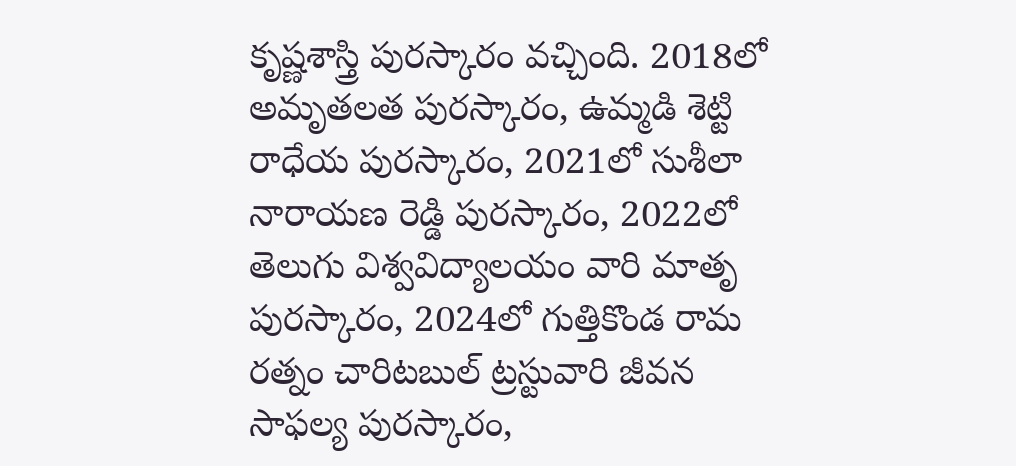కృష్ణశాస్త్రి పురస్కారం వచ్చింది. 2018లో అమృతలత పురస్కారం, ఉమ్మడి శెట్టి రాధేయ పురస్కారం, 2021లో సుశీలా నారాయణ రెడ్డి పురస్కారం, 2022లో తెలుగు విశ్వవిద్యాలయం వారి మాతృ పురస్కారం, 2024లో గుత్తికొండ రామ రత్నం చారిటబుల్‌ ట్రస్టువారి జీవన సాఫల్య పురస్కారం,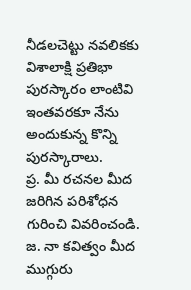నీడలచెట్టు నవలికకు విశాలాక్షి ప్రతిభా పురస్కారం లాంటివి ఇంతవరకూ నేను అందుకున్న కొన్ని పురస్కారాలు.
ప్ర. మీ రచనల మీద జరిగిన పరిశోధన గురించి వివరించండి.
జ. నా కవిత్వం మీద ముగ్గురు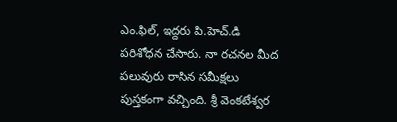ఎం.ఫిల్‌, ఇద్దరు పి.హెచ్‌.డి పరిశోధన చేసారు. నా రచనల మీద పలువురు రాసిన సమీక్షలు పుస్తకంగా వచ్చింది. శ్రీ వెంకటేశ్వర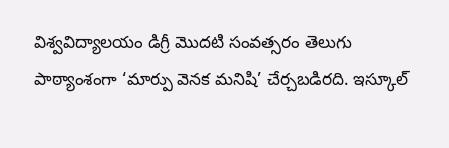విశ్వవిద్యాలయం డిగ్రీ మొదటి సంవత్సరం తెలుగు పాఠ్యాంశంగా ‘మార్పు వెనక మనిషి’ చేర్చబడిరది. ఇస్కూల్‌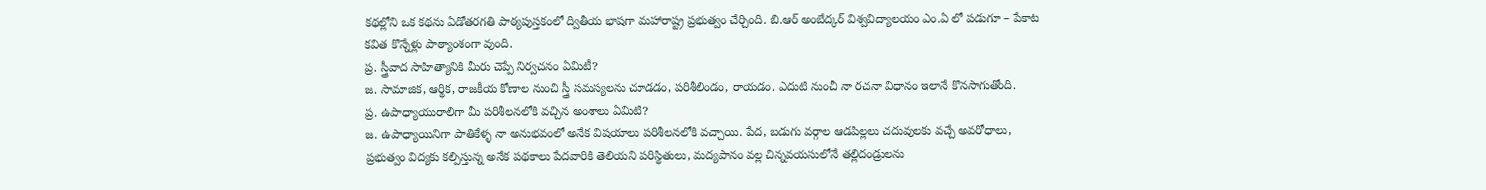కథల్లోని ఒక కథను ఏడోతరగతి పాఠ్యపుస్తకంలో ద్వితీయ భాషగా మహారాష్ట్ర ప్రభుత్వం చేర్చింది. బి.ఆర్‌ అంబేద్కర్‌ విశ్వవిద్యాలయం ఎం.ఏ లో పడుగూ – పేకాట కవిత కొన్నేళ్లు పాఠ్యాంశంగా వుంది.
ప్ర. స్త్రీవాద సాహిత్యానికి మీరు చెప్పే నిర్వచనం ఏమిటీ?
జ. సామాజిక, ఆర్థిక, రాజకీయ కోణాల నుంచి స్త్రీ సమస్యలను చూడడం, పరిశీలిండం, రాయడం. ఎదుటి నుంచీ నా రచనా విధానం ఇలానే కొనసాగుతోంది.
ప్ర. ఉపాధ్యాయురాలిగా మీ పరిశీలనలోకి వచ్చిన అంశాలు ఏమిటి?
జ. ఉపాధ్యాయినిగా పాతికేళ్ళ నా అనుభవంలో అనేక విషయాలు పరిశీలనలోకి వచ్చాయి. పేద, బడుగు వర్గాల ఆడపిల్లలు చదువులకు వచ్చే అవరోధాలు, ప్రభుత్వం విద్యకు కల్పిస్తున్న అనేక పథకాలు పేదవారికి తెలియని పరిస్థితులు, మద్యపానం వల్ల చిన్నవయసులోనే తల్లిదండ్రులను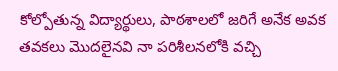కోల్పోతున్న విద్యార్థులు, పాఠశాలలో జరిగే అనేక అవక తవకలు మొదలైనవి నా పరిశీలనలోకి వచ్చి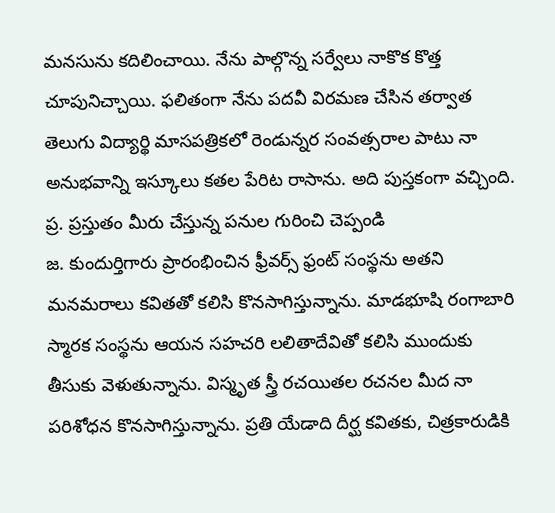మనసును కదిలించాయి. నేను పాల్గొన్న సర్వేలు నాకొక కొత్త చూపునిచ్చాయి. ఫలితంగా నేను పదవీ విరమణ చేసిన తర్వాత తెలుగు విద్యార్థి మాసపత్రికలో రెండున్నర సంవత్సరాల పాటు నా అనుభవాన్ని ఇస్కూలు కతల పేరిట రాసాను. అది పుస్తకంగా వచ్చింది.
ప్ర. ప్రస్తుతం మీరు చేస్తున్న పనుల గురించి చెప్పండి
జ. కుందుర్తిగారు ప్రారంభించిన ఫ్రీవర్స్‌ ఫ్రంట్‌ సంస్థను అతని మనమరాలు కవితతో కలిసి కొనసాగిస్తున్నాను. మాడభూషి రంగాబారి స్మారక సంస్థను ఆయన సహచరి లలితాదేవితో కలిసి ముందుకు తీసుకు వెళుతున్నాను. విస్మృత స్త్రీ రచయితల రచనల మీద నా పరిశోధన కొనసాగిస్తున్నాను. ప్రతి యేడాది దీర్ఘ కవితకు, చిత్రకారుడికి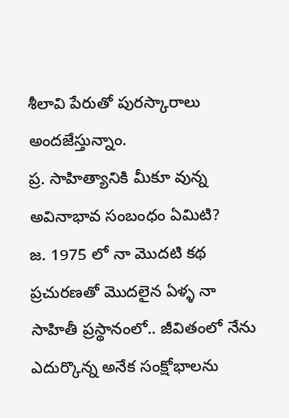శీలావి పేరుతో పురస్కారాలు అందజేస్తున్నాం.
ప్ర. సాహిత్యానికి మీకూ వున్న అవినాభావ సంబంధం ఏమిటి?
జ. 1975 లో నా మొదటి కథ ప్రచురణతో మొదలైన ఏళ్ళ నా సాహితీ ప్రస్థానంలో.. జీవితంలో నేను ఎదుర్కొన్న అనేక సంక్షోభాలను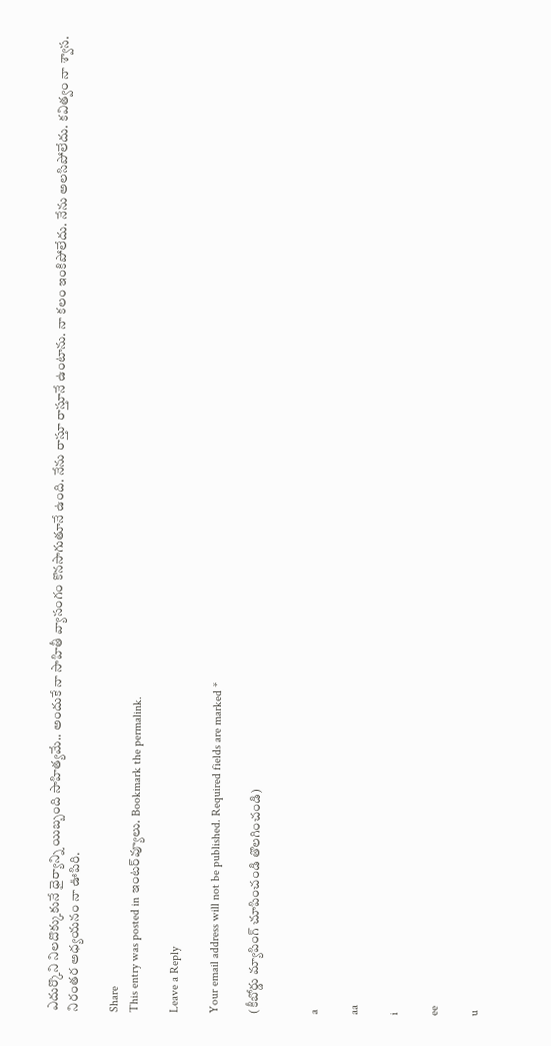ఎదుర్కొని నిలదొక్కుకునే ధైర్యాన్ని యిబ్బంది సాహిత్యమే.. అందుకే నా సాహితీ వ్యాసంగం కొనసాగుతూనే ఉంది. నేను రాస్తూ రాస్తూనే ఉంటాను. నా కలం ఇంకిపోలేదు. నేను అలసిపోలేదు. కవిత్వం నా శ్వాస. నిరంతర అధ్యయనం నా ఊపిరి.

Share
This entry was posted in ఇంటర్‌వ్యూలు. Bookmark the permalink.

Leave a Reply

Your email address will not be published. Required fields are marked *

(కీబోర్డు మ్యాపింగ్ చూపించండి తొలగించండి)


a

aa

i

ee

u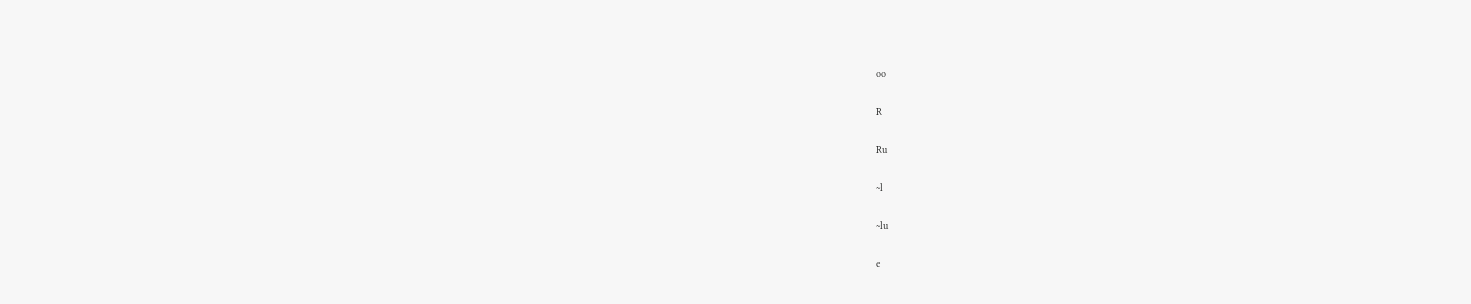oo

R

Ru

~l

~lu

e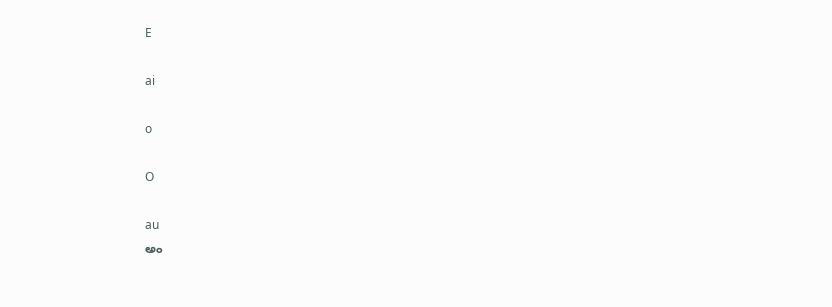E

ai

o

O

au
అం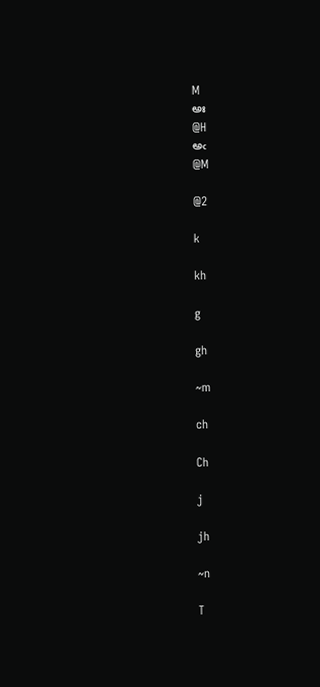M
అః
@H
అఁ
@M

@2

k

kh

g

gh

~m

ch

Ch

j

jh

~n

T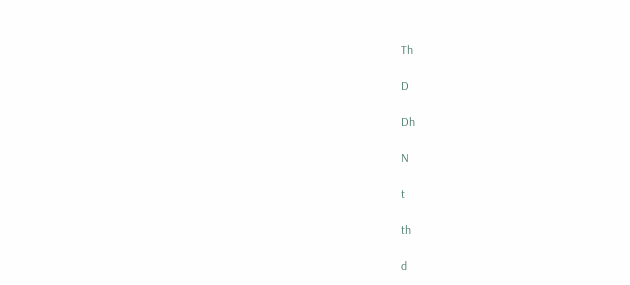Th

D

Dh

N

t

th

d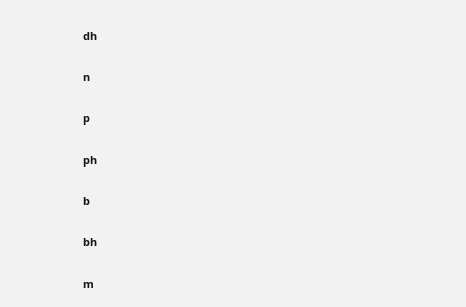dh

n

p

ph

b

bh

m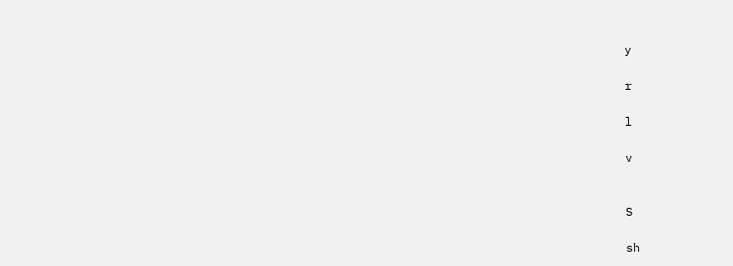y

r

l

v


S

sh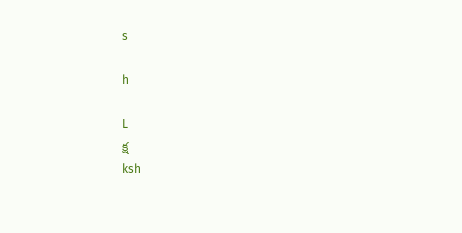s

h

L
క్ష
ksh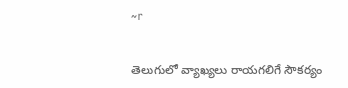~r


తెలుగులో వ్యాఖ్యలు రాయగలిగే సౌకర్యం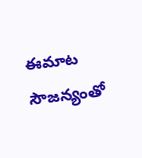ఈమాట సౌజన్యంతో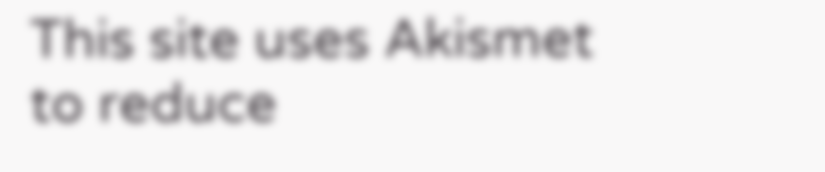This site uses Akismet to reduce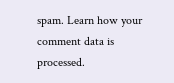spam. Learn how your comment data is processed.